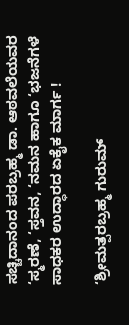ಸಚ್ಚಿದಾನಂದ ಪರಬ್ರಹ್ಮ ಡಾ. ಆಠವಲೆಯವರ ‘ಸ್ಮರಣೆ, ‘ಸ್ತವನ, ‘ನಮನ ಹಾಗೂ ‘ಭಜನೆಗಳೆ ಸಾಧಕರ ಉದ್ಧಾರದ ಏಕೈಕ ಮಾರ್ಗ !

‘ಶ್ರೀಮತ್ಪರಬ್ರಹ್ಮ ಗುರುಮ್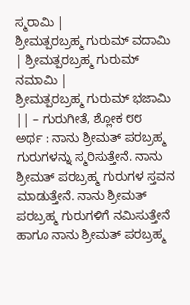ಸ್ಮರಾಮಿ |
ಶ್ರೀಮತ್ಪರಬ್ರಹ್ಮ ಗುರುಮ್ ವದಾಮಿ | ಶ್ರೀಮತ್ಪರಬ್ರಹ್ಮ ಗುರುಮ್ ನಮಾಮಿ |
ಶ್ರೀಮತ್ಪರಬ್ರಹ್ಮ ಗುರುಮ್ ಭಜಾಮಿ || – ಗುರುಗೀತೆ, ಶ್ಲೋಕ ೮೮
ಅರ್ಥ : ನಾನು ಶ್ರೀಮತ್ ಪರಬ್ರಹ್ಮ ಗುರುಗಳನ್ನು ಸ್ಮರಿಸುತ್ತೇನೆ. ನಾನು ಶ್ರೀಮತ್ ಪರಬ್ರಹ್ಮ ಗುರುಗಳ ಸ್ತವನ ಮಾಡುತ್ತೇನೆ. ನಾನು ಶ್ರೀಮತ್ ಪರಬ್ರಹ್ಮ ಗುರುಗಳಿಗೆ ನಮಿಸುತ್ತೇನೆ ಹಾಗೂ ನಾನು ಶ್ರೀಮತ್ ಪರಬ್ರಹ್ಮ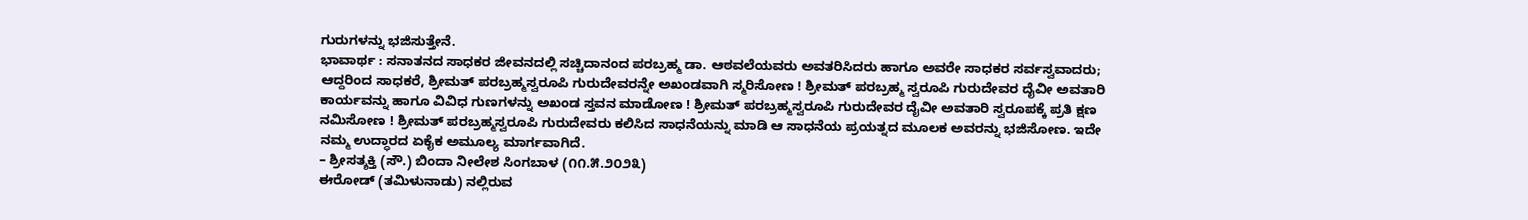ಗುರುಗಳನ್ನು ಭಜಿಸುತ್ತೇನೆ.
ಭಾವಾರ್ಥ : ಸನಾತನದ ಸಾಧಕರ ಜೀವನದಲ್ಲಿ ಸಚ್ಚಿದಾನಂದ ಪರಬ್ರಹ್ಮ ಡಾ. ಆಠವಲೆಯವರು ಅವತರಿಸಿದರು ಹಾಗೂ ಅವರೇ ಸಾಧಕರ ಸರ್ವಸ್ವವಾದರು; ಆದ್ದರಿಂದ ಸಾಧಕರೆ, ಶ್ರೀಮತ್ ಪರಬ್ರಹ್ಮಸ್ವರೂಪಿ ಗುರುದೇವರನ್ನೇ ಅಖಂಡವಾಗಿ ಸ್ಮರಿಸೋಣ ! ಶ್ರೀಮತ್ ಪರಬ್ರಹ್ಮ ಸ್ವರೂಪಿ ಗುರುದೇವರ ದೈವೀ ಅವತಾರಿ ಕಾರ್ಯವನ್ನು ಹಾಗೂ ವಿವಿಧ ಗುಣಗಳನ್ನು ಅಖಂಡ ಸ್ತವನ ಮಾಡೋಣ ! ಶ್ರೀಮತ್ ಪರಬ್ರಹ್ಮಸ್ವರೂಪಿ ಗುರುದೇವರ ದೈವೀ ಅವತಾರಿ ಸ್ವರೂಪಕ್ಕೆ ಪ್ರತಿ ಕ್ಷಣ ನಮಿಸೋಣ ! ಶ್ರೀಮತ್ ಪರಬ್ರಹ್ಮಸ್ವರೂಪಿ ಗುರುದೇವರು ಕಲಿಸಿದ ಸಾಧನೆಯನ್ನು ಮಾಡಿ ಆ ಸಾಧನೆಯ ಪ್ರಯತ್ನದ ಮೂಲಕ ಅವರನ್ನು ಭಜಿಸೋಣ. ಇದೇ ನಮ್ಮ ಉದ್ಧಾರದ ಏಕೈಕ ಅಮೂಲ್ಯ ಮಾರ್ಗವಾಗಿದೆ.
– ಶ್ರೀಸತ್ಶಕ್ತಿ (ಸೌ.) ಬಿಂದಾ ನೀಲೇಶ ಸಿಂಗಬಾಳ (೧೧.೫.೨೦೨೩)
ಈರೋಡ್ (ತಮಿಳುನಾಡು) ನಲ್ಲಿರುವ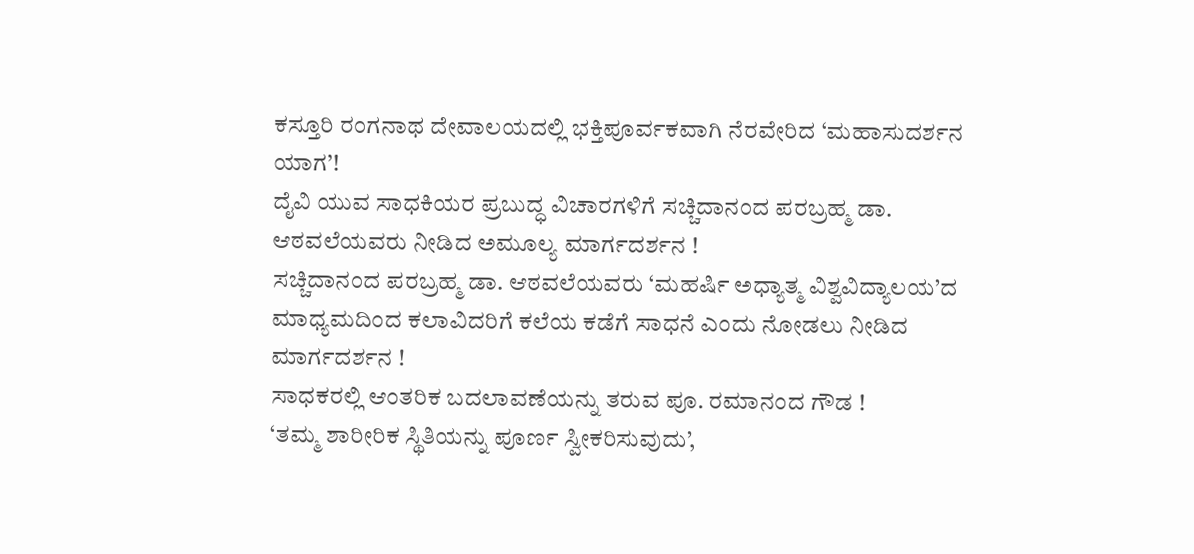ಕಸ್ತೂರಿ ರಂಗನಾಥ ದೇವಾಲಯದಲ್ಲಿ ಭಕ್ತಿಪೂರ್ವಕವಾಗಿ ನೆರವೇರಿದ ‘ಮಹಾಸುದರ್ಶನ ಯಾಗ’!
ದೈವಿ ಯುವ ಸಾಧಕಿಯರ ಪ್ರಬುದ್ಧ ವಿಚಾರಗಳಿಗೆ ಸಚ್ಚಿದಾನಂದ ಪರಬ್ರಹ್ಮ ಡಾ. ಆಠವಲೆಯವರು ನೀಡಿದ ಅಮೂಲ್ಯ ಮಾರ್ಗದರ್ಶನ !
ಸಚ್ಚಿದಾನಂದ ಪರಬ್ರಹ್ಮ ಡಾ. ಆಠವಲೆಯವರು ‘ಮಹರ್ಷಿ ಅಧ್ಯಾತ್ಮ ವಿಶ್ವವಿದ್ಯಾಲಯ’ದ ಮಾಧ್ಯಮದಿಂದ ಕಲಾವಿದರಿಗೆ ಕಲೆಯ ಕಡೆಗೆ ಸಾಧನೆ ಎಂದು ನೋಡಲು ನೀಡಿದ ಮಾರ್ಗದರ್ಶನ !
ಸಾಧಕರಲ್ಲಿ ಆಂತರಿಕ ಬದಲಾವಣೆಯನ್ನು ತರುವ ಪೂ. ರಮಾನಂದ ಗೌಡ !
‘ತಮ್ಮ ಶಾರೀರಿಕ ಸ್ಥಿತಿಯನ್ನು ಪೂರ್ಣ ಸ್ವೀಕರಿಸುವುದು’,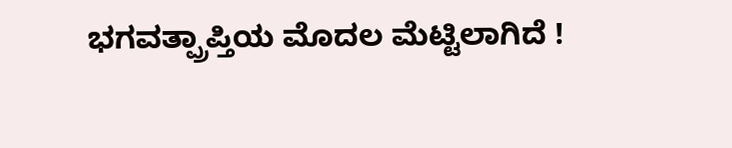ಭಗವತ್ಪ್ರಾಪ್ತಿಯ ಮೊದಲ ಮೆಟ್ಟಿಲಾಗಿದೆ !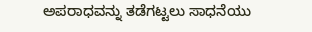ಅಪರಾಧವನ್ನು ತಡೆಗಟ್ಟಲು ಸಾಧನೆಯು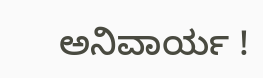ಅನಿವಾರ್ಯ !